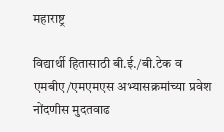महाराष्ट्र

विद्यार्थी हितासाठी बी.ई./बी.टेक व एमबीए/एमएमएस अभ्यासक्रमांच्या प्रवेश नोंदणीस मुदतवाढ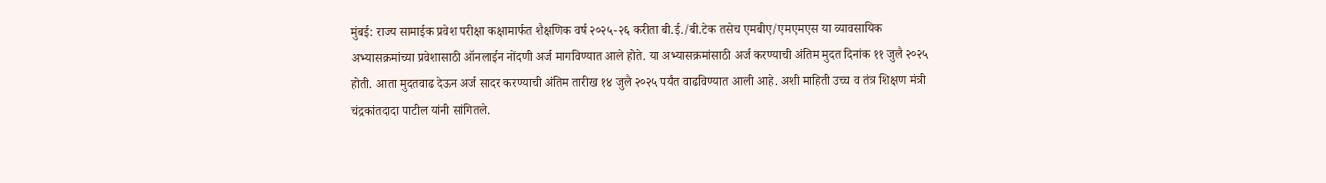मुंबई: राज्य सामाईक प्रवेश परीक्षा कक्षामार्फत शैक्षणिक वर्ष २०२५-२६ करीता बी.ई./बी.टेक तसेच एमबीए/एमएमएस या व्यावसायिक अभ्यासक्रमांच्या प्रवेशासाठी ऑनलाईन नोंदणी अर्ज मागविण्यात आले होते. या अभ्यासक्रमांसाठी अर्ज करण्याची अंतिम मुदत दिनांक ११ जुलै २०२५ होती. आता मुदतवाढ देऊन अर्ज सादर करण्याची अंतिम तारीख १४ जुलै २०२५ पर्यंत वाढविण्यात आली आहे. अशी माहिती उच्च व तंत्र शिक्षण मंत्री चंद्रकांतदादा पाटील यांनी सांगितले.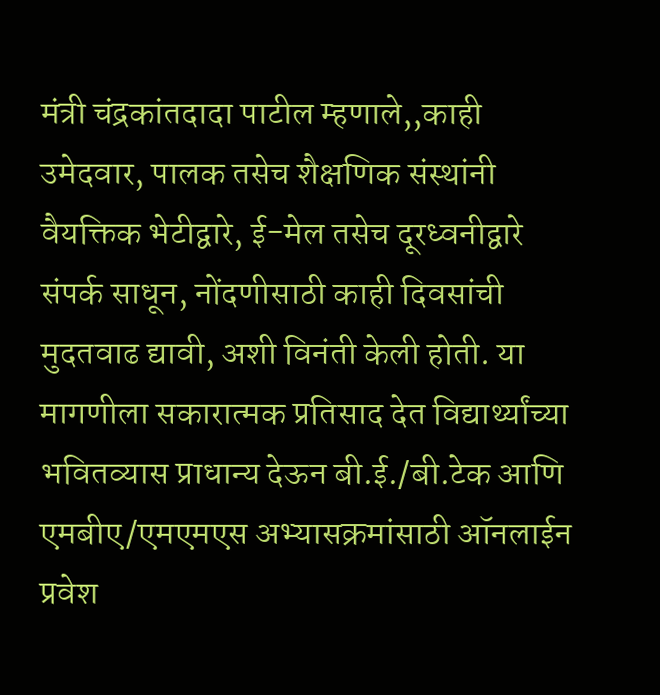मंत्री चंद्रकांतदादा पाटील म्हणाले,,काही उमेदवार, पालक तसेच शैक्षणिक संस्थांनी वैयक्तिक भेटीद्वारे, ई-मेल तसेच दूरध्वनीद्वारे संपर्क साधून, नोंदणीसाठी काही दिवसांची मुदतवाढ द्यावी, अशी विनंती केली होती. या मागणीला सकारात्मक प्रतिसाद देत विद्यार्थ्यांच्या भवितव्यास प्राधान्य देऊन बी.ई./बी.टेक आणि एमबीए/एमएमएस अभ्यासक्रमांसाठी ऑनलाईन प्रवेश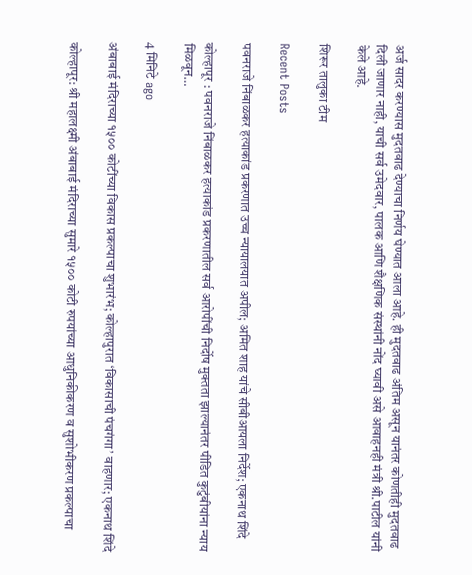अर्ज सादर करण्यास मुदतवाढ देण्याचा निर्णय घेण्यात आला आहे. ही मुदतवाढ अंतिम असून यानंतर कोणतीही मुदतवाढ दिली जाणार नाही, याची सर्व उमेदवार, पालक आणि शैक्षणिक संस्थांनी नोंद घ्यावी असे आवाहनही मंत्री श्री.पाटील यांनी केले आहे.

शिरूर तालुका टीम

Recent Posts

पवनराजे निंबाळकर हत्याकांड प्रकरणात उच्च न्यायालयात अपील; अमित शाह यांचे सीबीआयला निर्देश; एकनाथ शिंदे

कोल्हापूर : पवनराजे निंबाळकर हत्याकांड प्रकरणातील सर्व आरोपींची निर्दोष मुक्तता झाल्यानंतर पीडित कुटुंबीयांना न्याय मिळवून…

4 मिनिटे ago

अंबाबाई मंदिराच्या १५०० कोटींच्या विकास प्रकल्पाचा शुभारंभ; कोल्हापुरात ‘विकासाची पंचगंगा’ वाहणार; एकनाथ शिंदे

कोल्हापूर: श्री महालक्ष्मी अंबाबाई मंदिराच्या सुमारे १५०० कोटी रुपयांच्या आधुनिकीकरण व सुशोभीकरण प्रकल्पाचा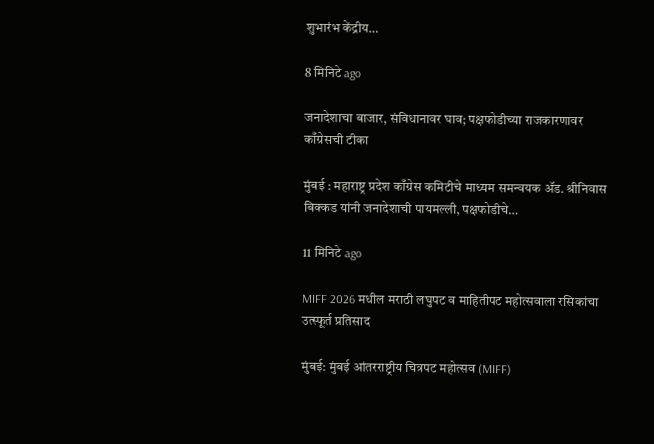शुभारंभ केंद्रीय…

8 मिनिटे ago

जनादेशाचा बाजार, संविधानावर घाव; पक्षफोडीच्या राजकारणावर काँग्रेसची टीका

मुंबई : महाराष्ट्र प्रदेश काँग्रेस कमिटीचे माध्यम समन्वयक ॲड. श्रीनिवास बिक्कड यांनी जनादेशाची पायमल्ली, पक्षफोडीचे…

11 मिनिटे ago

MIFF 2026 मधील मराठी लघुपट व माहितीपट महोत्सवाला रसिकांचा उत्स्फूर्त प्रतिसाद

मुंबई: मुंबई आंतरराष्ट्रीय चित्रपट महोत्सव (MIFF)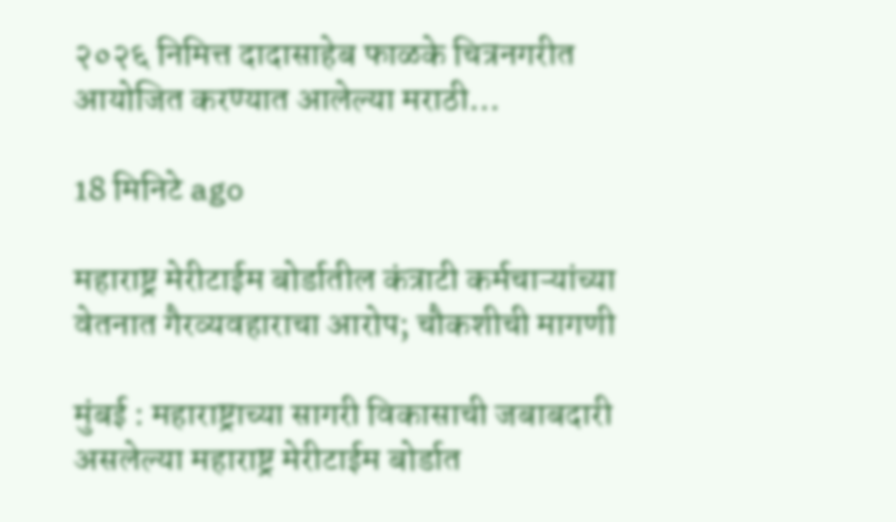२०२६ निमित्त दादासाहेब फाळके चित्रनगरीत आयोजित करण्यात आलेल्या मराठी…

18 मिनिटे ago

महाराष्ट्र मेरीटाईम बोर्डातील कंत्राटी कर्मचाऱ्यांच्या वेतनात गैरव्यवहाराचा आरोप; चौकशीची मागणी

मुंबई : महाराष्ट्राच्या सागरी विकासाची जबाबदारी असलेल्या महाराष्ट्र मेरीटाईम बोर्डात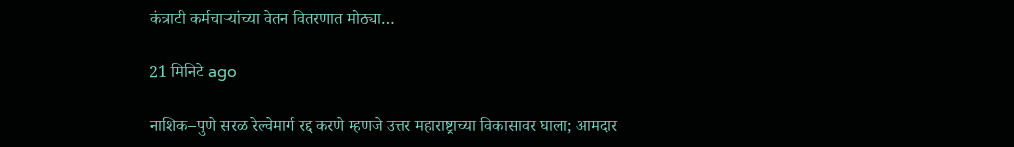कंत्राटी कर्मचाऱ्यांच्या वेतन वितरणात मोठ्या…

21 मिनिटे ago

नाशिक–पुणे सरळ रेल्वेमार्ग रद्द करणे म्हणजे उत्तर महाराष्ट्राच्या विकासावर घाला; आमदार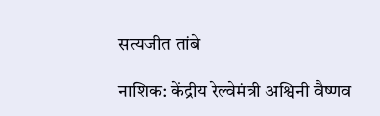सत्यजीत तांबे

नाशिक: केंद्रीय रेल्वेमंत्री अश्विनी वैष्णव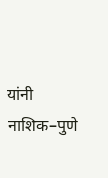यांनी नाशिक–पुणे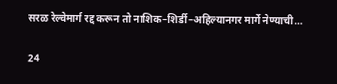सरळ रेल्वेमार्ग रद्द करून तो नाशिक–शिर्डी–अहिल्यानगर मार्गे नेण्याची…

24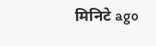मिनिटे ago